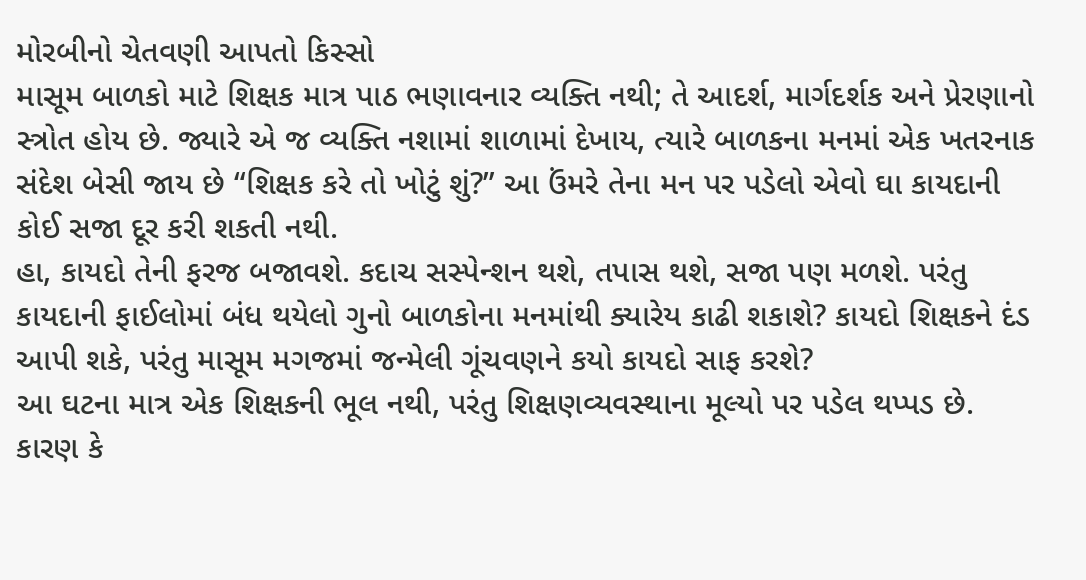મોરબીનો ચેતવણી આપતો કિસ્સો
માસૂમ બાળકો માટે શિક્ષક માત્ર પાઠ ભણાવનાર વ્યક્તિ નથી; તે આદર્શ, માર્ગદર્શક અને પ્રેરણાનો સ્ત્રોત હોય છે. જ્યારે એ જ વ્યક્તિ નશામાં શાળામાં દેખાય, ત્યારે બાળકના મનમાં એક ખતરનાક સંદેશ બેસી જાય છે “શિક્ષક કરે તો ખોટું શું?” આ ઉંમરે તેના મન પર પડેલો એવો ઘા કાયદાની કોઈ સજા દૂર કરી શકતી નથી.
હા, કાયદો તેની ફરજ બજાવશે. કદાચ સસ્પેન્શન થશે, તપાસ થશે, સજા પણ મળશે. પરંતુ કાયદાની ફાઈલોમાં બંધ થયેલો ગુનો બાળકોના મનમાંથી ક્યારેય કાઢી શકાશે? કાયદો શિક્ષકને દંડ આપી શકે, પરંતુ માસૂમ મગજમાં જન્મેલી ગૂંચવણને કયો કાયદો સાફ કરશે?
આ ઘટના માત્ર એક શિક્ષકની ભૂલ નથી, પરંતુ શિક્ષણવ્યવસ્થાના મૂલ્યો પર પડેલ થપ્પડ છે. કારણ કે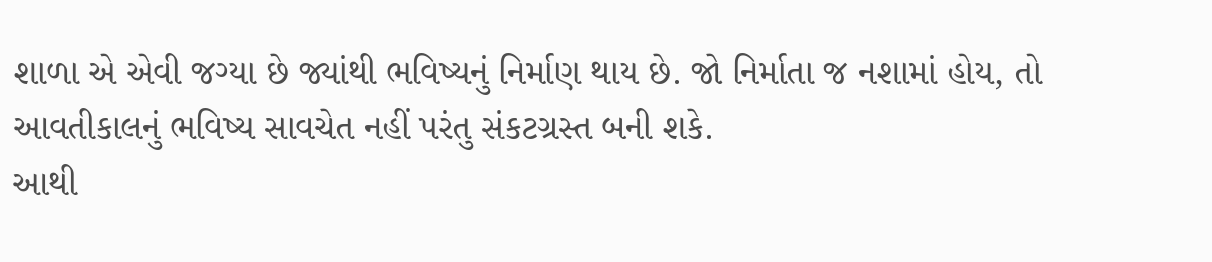શાળા એ એવી જગ્યા છે જ્યાંથી ભવિષ્યનું નિર્માણ થાય છે. જો નિર્માતા જ નશામાં હોય, તો આવતીકાલનું ભવિષ્ય સાવચેત નહીં પરંતુ સંકટગ્રસ્ત બની શકે.
આથી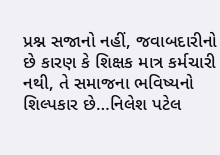પ્રશ્ન સજાનો નહીં, જવાબદારીનો છે કારણ કે શિક્ષક માત્ર કર્મચારી નથી, તે સમાજના ભવિષ્યનો શિલ્પકાર છે…નિલેશ પટેલ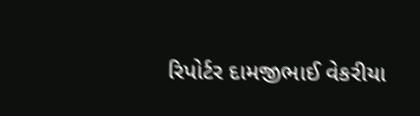રિપોર્ટર દામજીભાઈ વેકરીયા